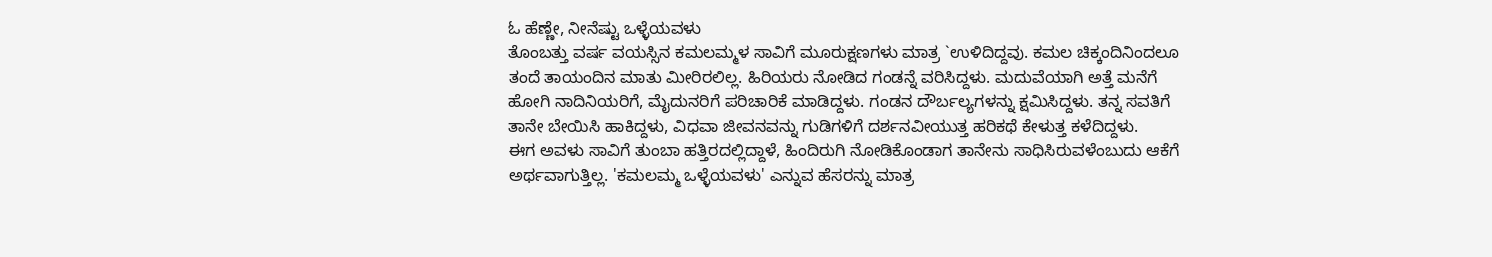ಓ ಹೆಣ್ಣೇ, ನೀನೆಷ್ಟು ಒಳ್ಳೆಯವಳು
ತೊಂಬತ್ತು ವರ್ಷ ವಯಸ್ಸಿನ ಕಮಲಮ್ಮಳ ಸಾವಿಗೆ ಮೂರುಕ್ಷಣಗಳು ಮಾತ್ರ `ಉಳಿದಿದ್ದವು. ಕಮಲ ಚಿಕ್ಕಂದಿನಿಂದಲೂ ತಂದೆ ತಾಯಂದಿನ ಮಾತು ಮೀರಿರಲಿಲ್ಲ. ಹಿರಿಯರು ನೋಡಿದ ಗಂಡನ್ನೆ ವರಿಸಿದ್ದಳು. ಮದುವೆಯಾಗಿ ಅತ್ತೆ ಮನೆಗೆ ಹೋಗಿ ನಾದಿನಿಯರಿಗೆ, ಮೈದುನರಿಗೆ ಪರಿಚಾರಿಕೆ ಮಾಡಿದ್ದಳು. ಗಂಡನ ದೌರ್ಬಲ್ಯಗಳನ್ನು ಕ್ಷಮಿಸಿದ್ದಳು. ತನ್ನ ಸವತಿಗೆ ತಾನೇ ಬೇಯಿಸಿ ಹಾಕಿದ್ದಳು, ವಿಧವಾ ಜೀವನವನ್ನು ಗುಡಿಗಳಿಗೆ ದರ್ಶನವೀಯುತ್ತ ಹರಿಕಥೆ ಕೇಳುತ್ತ ಕಳೆದಿದ್ದಳು.
ಈಗ ಅವಳು ಸಾವಿಗೆ ತುಂಬಾ ಹತ್ತಿರದಲ್ಲಿದ್ದಾಳೆ, ಹಿಂದಿರುಗಿ ನೋಡಿಕೊಂಡಾಗ ತಾನೇನು ಸಾಧಿಸಿರುವಳೆಂಬುದು ಆಕೆಗೆ ಅರ್ಥವಾಗುತ್ತಿಲ್ಲ. 'ಕಮಲಮ್ಮ ಒಳ್ಳೆಯವಳು' ಎನ್ನುವ ಹೆಸರನ್ನು ಮಾತ್ರ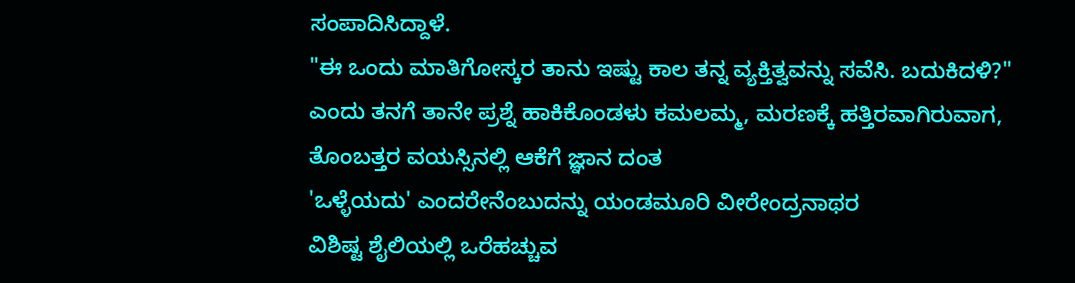ಸಂಪಾದಿಸಿದ್ದಾಳೆ.
"ಈ ಒಂದು ಮಾತಿಗೋಸ್ಕರ ತಾನು ಇಷ್ಟು ಕಾಲ ತನ್ನ ವ್ಯಕ್ತಿತ್ವವನ್ನು ಸವೆಸಿ. ಬದುಕಿದಳಿ?" ಎಂದು ತನಗೆ ತಾನೇ ಪ್ರಶ್ನೆ ಹಾಕಿಕೊಂಡಳು ಕಮಲಮ್ಮ, ಮರಣಕ್ಕೆ ಹತ್ತಿರವಾಗಿರುವಾಗ, ತೊಂಬತ್ತರ ವಯಸ್ಸಿನಲ್ಲಿ ಆಕೆಗೆ ಜ್ಞಾನ ದಂತ
'ಒಳ್ಳೆಯದು' ಎಂದರೇನೆಂಬುದನ್ನು ಯಂಡಮೂರಿ ವೀರೇಂದ್ರನಾಥರ
ವಿಶಿಷ್ಟ ಶೈಲಿಯಲ್ಲಿ ಒರೆಹಚ್ಚುವ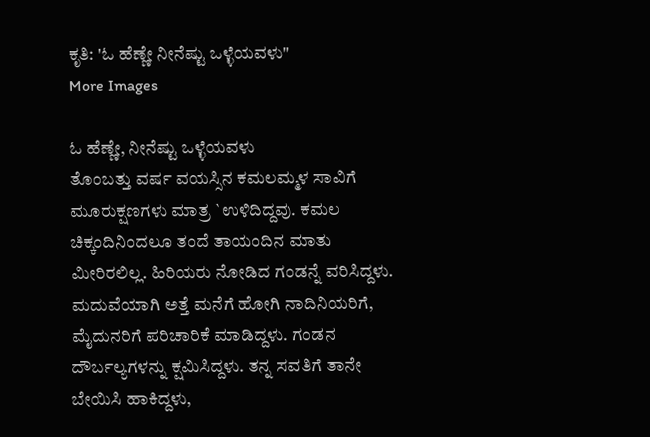ಕೃತಿ: 'ಓ ಹೆಣ್ಣೇ ನೀನೆಷ್ಟು ಒಳ್ಳೆಯವಳು"
More Images

ಓ ಹೆಣ್ಣೇ, ನೀನೆಷ್ಟು ಒಳ್ಳೆಯವಳು
ತೊಂಬತ್ತು ವರ್ಷ ವಯಸ್ಸಿನ ಕಮಲಮ್ಮಳ ಸಾವಿಗೆ ಮೂರುಕ್ಷಣಗಳು ಮಾತ್ರ `ಉಳಿದಿದ್ದವು. ಕಮಲ ಚಿಕ್ಕಂದಿನಿಂದಲೂ ತಂದೆ ತಾಯಂದಿನ ಮಾತು ಮೀರಿರಲಿಲ್ಲ. ಹಿರಿಯರು ನೋಡಿದ ಗಂಡನ್ನೆ ವರಿಸಿದ್ದಳು. ಮದುವೆಯಾಗಿ ಅತ್ತೆ ಮನೆಗೆ ಹೋಗಿ ನಾದಿನಿಯರಿಗೆ, ಮೈದುನರಿಗೆ ಪರಿಚಾರಿಕೆ ಮಾಡಿದ್ದಳು. ಗಂಡನ ದೌರ್ಬಲ್ಯಗಳನ್ನು ಕ್ಷಮಿಸಿದ್ದಳು. ತನ್ನ ಸವತಿಗೆ ತಾನೇ ಬೇಯಿಸಿ ಹಾಕಿದ್ದಳು,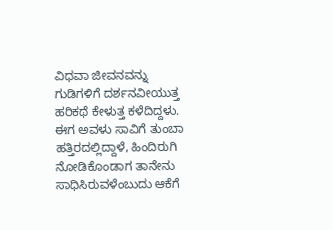ವಿಧವಾ ಜೀವನವನ್ನು ಗುಡಿಗಳಿಗೆ ದರ್ಶನವೀಯುತ್ತ ಹರಿಕಥೆ ಕೇಳುತ್ತ ಕಳೆದಿದ್ದಳು.
ಈಗ ಅವಳು ಸಾವಿಗೆ ತುಂಬಾ ಹತ್ತಿರದಲ್ಲಿದ್ದಾಳೆ, ಹಿಂದಿರುಗಿ ನೋಡಿಕೊಂಡಾಗ ತಾನೇನು ಸಾಧಿಸಿರುವಳೆಂಬುದು ಆಕೆಗೆ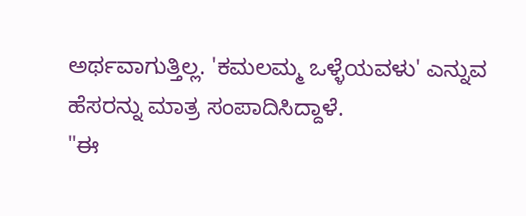ಅರ್ಥವಾಗುತ್ತಿಲ್ಲ. 'ಕಮಲಮ್ಮ ಒಳ್ಳೆಯವಳು' ಎನ್ನುವ ಹೆಸರನ್ನು ಮಾತ್ರ ಸಂಪಾದಿಸಿದ್ದಾಳೆ.
"ಈ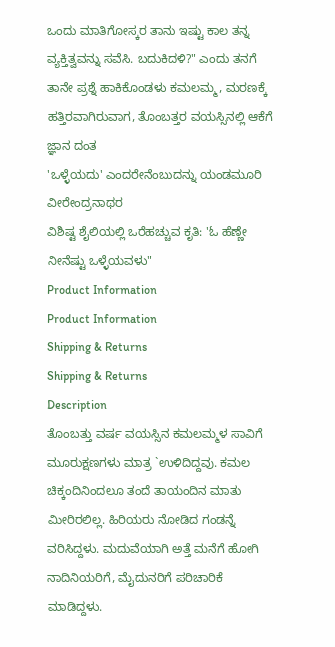ಒಂದು ಮಾತಿಗೋಸ್ಕರ ತಾನು ಇಷ್ಟು ಕಾಲ ತನ್ನ ವ್ಯಕ್ತಿತ್ವವನ್ನು ಸವೆಸಿ. ಬದುಕಿದಳಿ?" ಎಂದು ತನಗೆ ತಾನೇ ಪ್ರಶ್ನೆ ಹಾಕಿಕೊಂಡಳು ಕಮಲಮ್ಮ, ಮರಣಕ್ಕೆ ಹತ್ತಿರವಾಗಿರುವಾಗ, ತೊಂಬತ್ತರ ವಯಸ್ಸಿನಲ್ಲಿ ಆಕೆಗೆ ಜ್ಞಾನ ದಂತ
'ಒಳ್ಳೆಯದು' ಎಂದರೇನೆಂಬುದನ್ನು ಯಂಡಮೂರಿ ವೀರೇಂದ್ರನಾಥರ
ವಿಶಿಷ್ಟ ಶೈಲಿಯಲ್ಲಿ ಒರೆಹಚ್ಚುವ ಕೃತಿ: 'ಓ ಹೆಣ್ಣೇ ನೀನೆಷ್ಟು ಒಳ್ಳೆಯವಳು"
Product Information
Product Information
Shipping & Returns
Shipping & Returns
Description
ತೊಂಬತ್ತು ವರ್ಷ ವಯಸ್ಸಿನ ಕಮಲಮ್ಮಳ ಸಾವಿಗೆ ಮೂರುಕ್ಷಣಗಳು ಮಾತ್ರ `ಉಳಿದಿದ್ದವು. ಕಮಲ ಚಿಕ್ಕಂದಿನಿಂದಲೂ ತಂದೆ ತಾಯಂದಿನ ಮಾತು ಮೀರಿರಲಿಲ್ಲ. ಹಿರಿಯರು ನೋಡಿದ ಗಂಡನ್ನೆ ವರಿಸಿದ್ದಳು. ಮದುವೆಯಾಗಿ ಅತ್ತೆ ಮನೆಗೆ ಹೋಗಿ ನಾದಿನಿಯರಿಗೆ, ಮೈದುನರಿಗೆ ಪರಿಚಾರಿಕೆ ಮಾಡಿದ್ದಳು.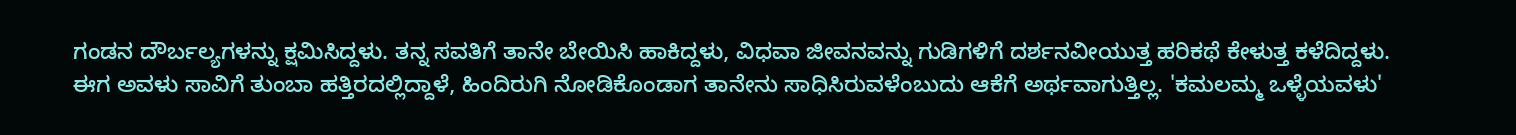ಗಂಡನ ದೌರ್ಬಲ್ಯಗಳನ್ನು ಕ್ಷಮಿಸಿದ್ದಳು. ತನ್ನ ಸವತಿಗೆ ತಾನೇ ಬೇಯಿಸಿ ಹಾಕಿದ್ದಳು, ವಿಧವಾ ಜೀವನವನ್ನು ಗುಡಿಗಳಿಗೆ ದರ್ಶನವೀಯುತ್ತ ಹರಿಕಥೆ ಕೇಳುತ್ತ ಕಳೆದಿದ್ದಳು.
ಈಗ ಅವಳು ಸಾವಿಗೆ ತುಂಬಾ ಹತ್ತಿರದಲ್ಲಿದ್ದಾಳೆ, ಹಿಂದಿರುಗಿ ನೋಡಿಕೊಂಡಾಗ ತಾನೇನು ಸಾಧಿಸಿರುವಳೆಂಬುದು ಆಕೆಗೆ ಅರ್ಥವಾಗುತ್ತಿಲ್ಲ. 'ಕಮಲಮ್ಮ ಒಳ್ಳೆಯವಳು'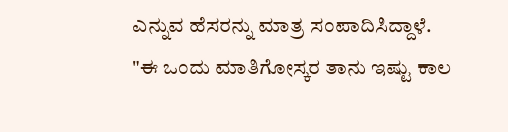ಎನ್ನುವ ಹೆಸರನ್ನು ಮಾತ್ರ ಸಂಪಾದಿಸಿದ್ದಾಳೆ.
"ಈ ಒಂದು ಮಾತಿಗೋಸ್ಕರ ತಾನು ಇಷ್ಟು ಕಾಲ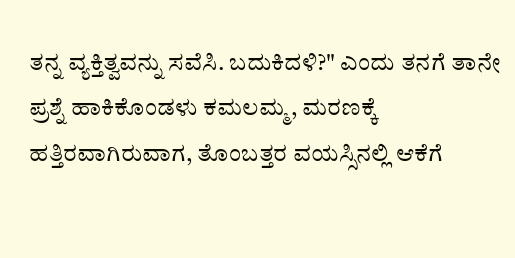ತನ್ನ ವ್ಯಕ್ತಿತ್ವವನ್ನು ಸವೆಸಿ. ಬದುಕಿದಳಿ?" ಎಂದು ತನಗೆ ತಾನೇ ಪ್ರಶ್ನೆ ಹಾಕಿಕೊಂಡಳು ಕಮಲಮ್ಮ, ಮರಣಕ್ಕೆ ಹತ್ತಿರವಾಗಿರುವಾಗ, ತೊಂಬತ್ತರ ವಯಸ್ಸಿನಲ್ಲಿ ಆಕೆಗೆ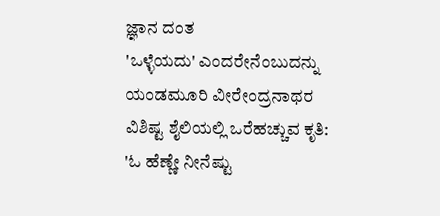ಜ್ಞಾನ ದಂತ
'ಒಳ್ಳೆಯದು' ಎಂದರೇನೆಂಬುದನ್ನು ಯಂಡಮೂರಿ ವೀರೇಂದ್ರನಾಥರ
ವಿಶಿಷ್ಟ ಶೈಲಿಯಲ್ಲಿ ಒರೆಹಚ್ಚುವ ಕೃತಿ: 'ಓ ಹೆಣ್ಣೇ ನೀನೆಷ್ಟು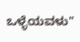ಒಳ್ಳೆಯವಳು"